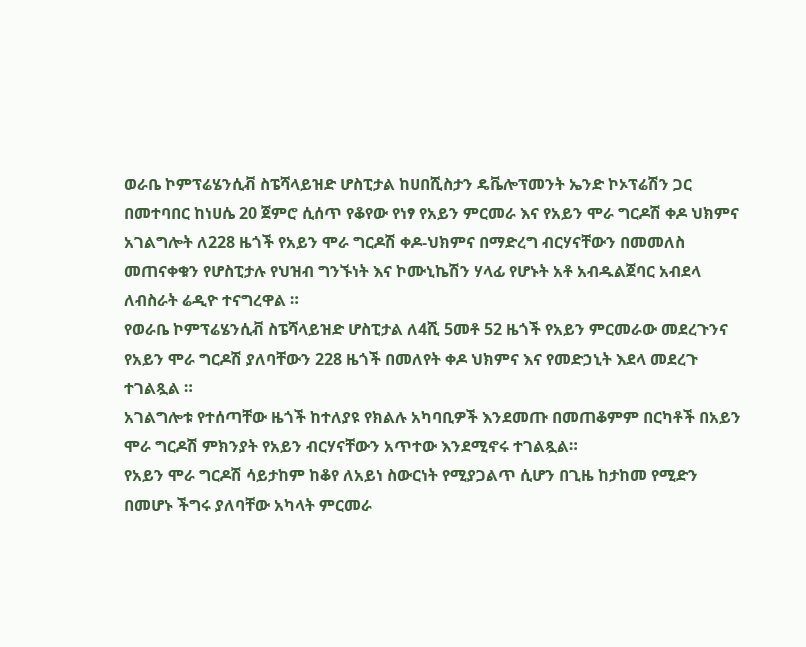ወራቤ ኮምፕሬሄንሲቭ ስፔሻላይዝድ ሆስፒታል ከሀበሺስታን ዴቬሎፕመንት ኤንድ ኮኦፕሬሽን ጋር በመተባበር ከነሀሴ 20 ጀምሮ ሲሰጥ የቆየው የነፃ የአይን ምርመራ እና የአይን ሞራ ግርዶሽ ቀዶ ህክምና አገልግሎት ለ228 ዜጎች የአይን ሞራ ግርዶሽ ቀዶ-ህክምና በማድረግ ብርሃናቸውን በመመለስ መጠናቀቁን የሆስፒታሉ የህዝብ ግንኙነት እና ኮሙኒኬሽን ሃላፊ የሆኑት አቶ አብዱልጀባር አብደላ ለብስራት ሬዲዮ ተናግረዋል ።
የወራቤ ኮምፕሬሄንሲቭ ስፔሻላይዝድ ሆስፒታል ለ4ሺ 5መቶ 52 ዜጎች የአይን ምርመራው መደረጉንና የአይን ሞራ ግርዶሽ ያለባቸውን 228 ዜጎች በመለየት ቀዶ ህክምና እና የመድኃኒት እደላ መደረጉ ተገልጿል ።
አገልግሎቱ የተሰጣቸው ዜጎች ከተለያዩ የክልሉ አካባቢዎች እንደመጡ በመጠቆምም በርካቶች በአይን ሞራ ግርዶሽ ምክንያት የአይን ብርሃናቸውን አጥተው እንደሚኖሩ ተገልጿል።
የአይን ሞራ ግርዶሽ ሳይታከም ከቆየ ለአይነ ስውርነት የሚያጋልጥ ሲሆን በጊዜ ከታከመ የሚድን በመሆኑ ችግሩ ያለባቸው አካላት ምርመራ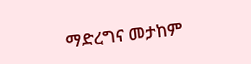ማድረግና መታከም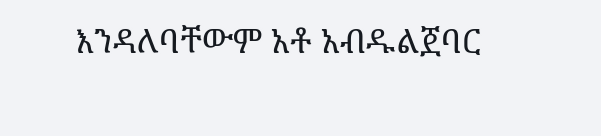እንዳለባቸውም አቶ አብዱልጀባር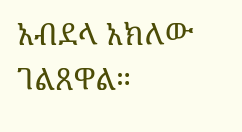አብደላ አክለው ገልጸዋል።